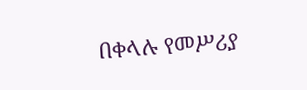በቀላሉ የመሥሪያ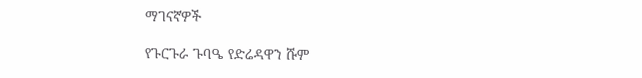ማገናኛዎች

የጉርጉራ ጉባዔ የድሬዳዋን ሹም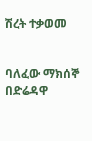ሽረት ተቃወመ


ባለፈው ማክሰኞ በድሬዳዋ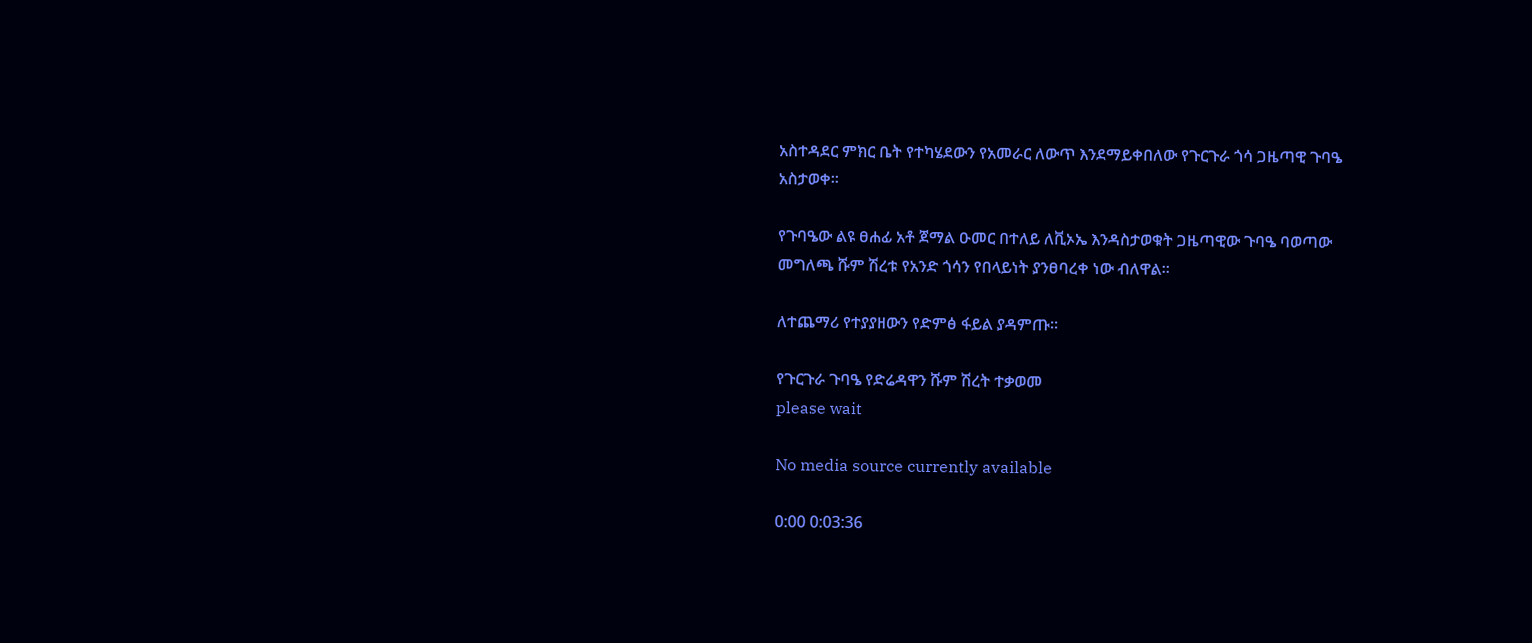አስተዳደር ምክር ቤት የተካሄደውን የአመራር ለውጥ እንደማይቀበለው የጉርጉራ ጎሳ ጋዜጣዊ ጉባዔ አስታወቀ፡፡

የጉባዔው ልዩ ፀሐፊ አቶ ጀማል ዑመር በተለይ ለቪኦኤ እንዳስታወቁት ጋዜጣዊው ጉባዔ ባወጣው መግለጫ ሹም ሽረቱ የአንድ ጎሳን የበላይነት ያንፀባረቀ ነው ብለዋል፡፡

ለተጨማሪ የተያያዘውን የድምፅ ፋይል ያዳምጡ።

የጉርጉራ ጉባዔ የድሬዳዋን ሹም ሽረት ተቃወመ
please wait

No media source currently available

0:00 0:03:36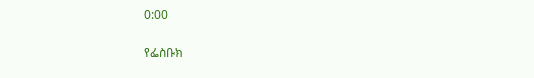0:00

የፌስቡክ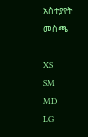አስተያየት መስጫ

XS
SM
MD
LG